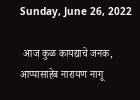Sunday, June 26, 2022

 आज कुळ कायद्याचे जनक, आप्पासाहेब नारायण नागू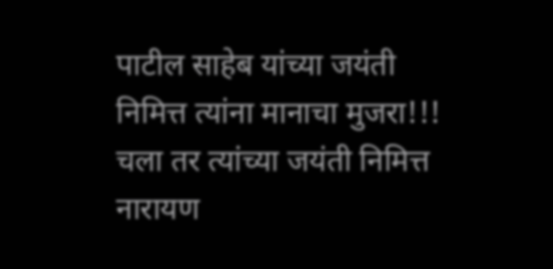पाटील साहेब यांच्या जयंती निमित्त त्यांना मानाचा मुजरा!!! चला तर त्यांच्या जयंती निमित्त नारायण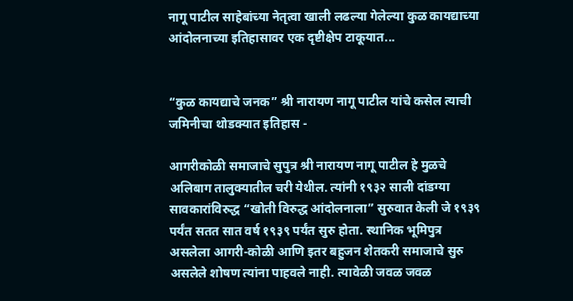नागू पाटील साहेबांच्या नेतृत्वा खाली लढल्या गेलेल्या कुळ कायद्याच्या आंदोलनाच्या इतिहासावर एक दृष्टीक्षेप टाकूयात...


“कुळ कायद्याचे जनक” श्री नारायण नागू पाटील यांचे कसेल त्याची जमिनीचा थोडक्यात इतिहास -

आगरीकोळी समाजाचे सुपुत्र श्री नारायण नागू पाटील हे मुळचे अलिबाग तालुक्यातील चरी येथील. त्यांनी १९३२ साली दांडग्या सावकारांविरुद्ध “खोती विरुद्ध आंदोलनाला” सुरुवात केली जे १९३९ पर्यंत सतत सात वर्ष १९३९ पर्यंत सुरु होता. स्थानिक भूमिपुत्र असलेला आगरी-कोळी आणि इतर बहुजन शेतकरी समाजाचे सुरु असलेले शोषण त्यांना पाहवले नाही. त्यावेळी जवळ जवळ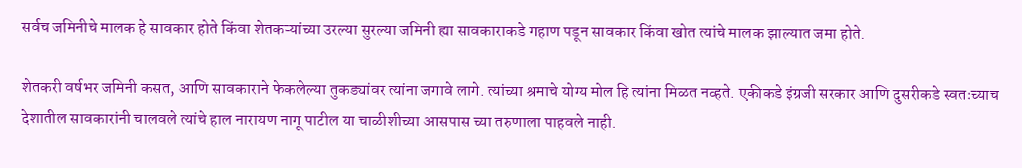सर्वच जमिनीचे मालक हे सावकार होते किंवा शेतकऱ्यांच्या उरल्या सुरल्या जमिनी ह्या सावकाराकडे गहाण पडून सावकार किंवा खोत त्यांचे मालक झाल्यात जमा होते.

शेतकरी वर्षभर जमिनी कसत, आणि सावकाराने फेकलेल्या तुकड्यांवर त्यांना जगावे लागे. त्यांच्या श्रमाचे योग्य मोल हि त्यांना मिळत नव्हते. एकीकडे इंग्रजी सरकार आणि दुसरीकडे स्वतःच्याच देशातील सावकारांनी चालवले त्यांचे हाल नारायण नागू पाटील या चाळीशीच्या आसपास च्या तरुणाला पाहवले नाही.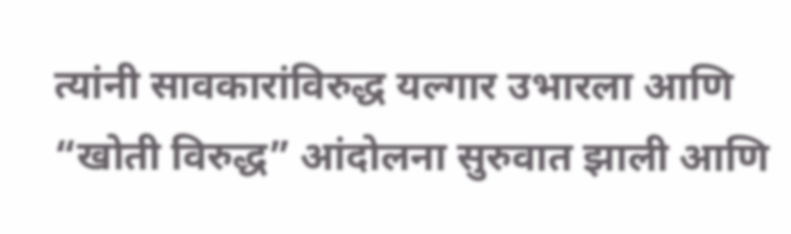त्यांनी सावकारांविरुद्ध यल्गार उभारला आणि “खोती विरुद्ध” आंदोलना सुरुवात झाली आणि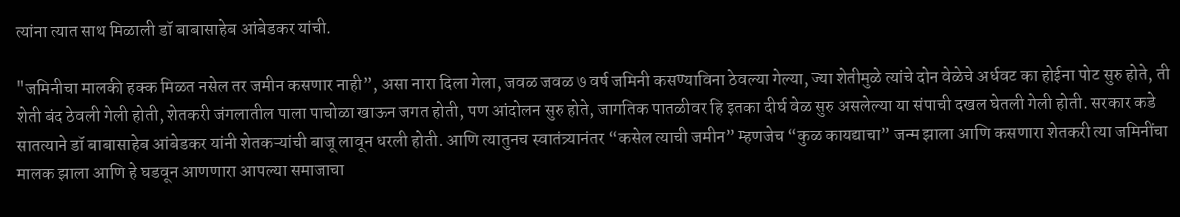त्यांना त्यात साथ मिळाली डॉ बाबासाहेब आंबेडकर यांची.

"जमिनीचा मालकी हक्क मिळत नसेल तर जमीन कसणार नाही”, असा नारा दिला गेला, जवळ जवळ ७ वर्ष जमिनी कसण्याविना ठेवल्या गेल्या, ज्या शेतीमुळे त्यांचे दोन वेळेचे अर्धवट का होईना पोट सुरु होते, ती शेती बंद ठेवली गेली होती, शेतकरी जंगलातील पाला पाचोळा खाऊन जगत होती, पण आंदोलन सुरु होते, जागतिक पातळीवर हि इतका दीर्घ वेळ सुरु असलेल्या या संपाची दखल घेतली गेली होती. सरकार कडे सातत्याने डॉ बाबासाहेब आंबेडकर यांनी शेतकऱ्यांची बाजू लावून धरली होती. आणि त्यातुनच स्वातंत्र्यानंतर “कसेल त्याची जमीन” म्हणजेच “कुळ कायद्याचा” जन्म झाला आणि कसणारा शेतकरी त्या जमिनींचा मालक झाला आणि हे घडवून आणणारा आपल्या समाजाचा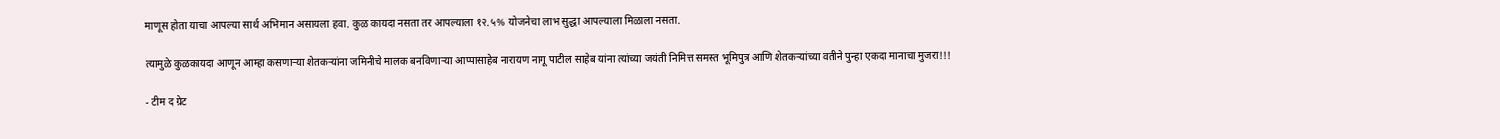माणूस होता याचा आपल्या सार्थ अभिमान असायला हवा. कुळ कायदा नसता तर आपल्याला १२.५% योजनेचा लाभ सुद्धा आपल्याला मिळाला नसता.

त्यामुळे कुळकायदा आणून आम्हा कसणाऱ्या शेतकऱ्यांना जमिनीचे मालक बनविणाऱ्या आप्पासाहेब नारायण नागू पाटील साहेब यांना त्यांच्या जयंती निमित्त समस्त भूमिपुत्र आणि शेतकऱ्यांच्या वतीने पुन्हा एकदा मानाचा मुजरा!!!

- टीम द ग्रेट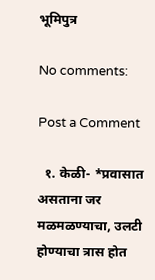भूमिपुत्र

No comments:

Post a Comment

  १. केळी- *प्रवासात असताना जर मळमळण्याचा, उलटी होण्याचा त्रास होत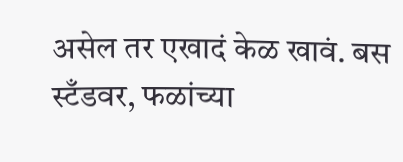असेल तर एखादं केळ खावं. बस स्टँडवर, फळांच्या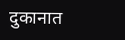दुकानात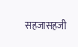सहजासहजी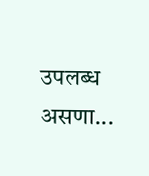उपलब्ध असणा...